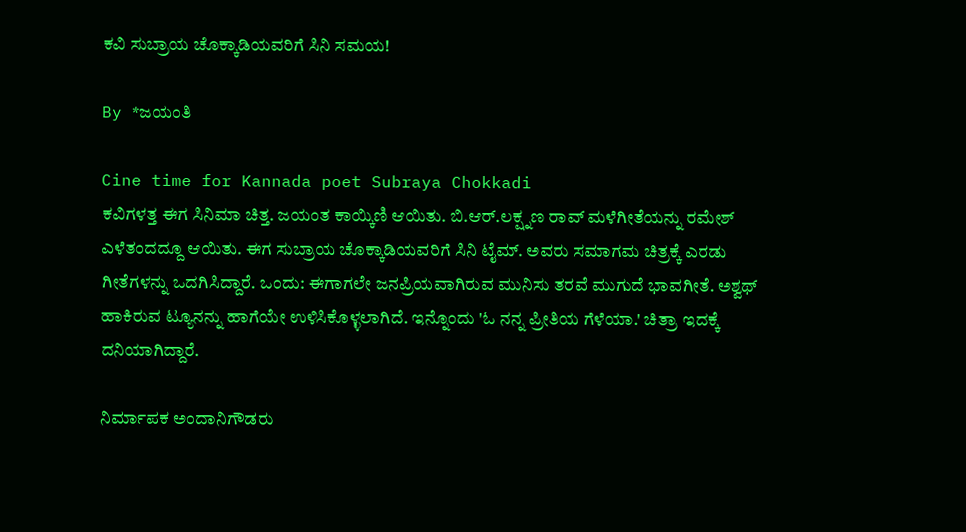ಕವಿ ಸುಬ್ರಾಯ ಚೊಕ್ಕಾಡಿಯವರಿಗೆ ಸಿನಿ ಸಮಯ!

By *ಜಯಂತಿ

Cine time for Kannada poet Subraya Chokkadi
ಕವಿಗಳತ್ತ ಈಗ ಸಿನಿಮಾ ಚಿತ್ತ. ಜಯಂತ ಕಾಯ್ಕಿಣಿ ಆಯಿತು. ಬಿ.ಆರ್.ಲಕ್ಷ್ನಣ ರಾವ್ ಮಳೆಗೀತೆಯನ್ನು ರಮೇಶ್ ಎಳೆತಂದದ್ದೂ ಆಯಿತು. ಈಗ ಸುಬ್ರಾಯ ಚೊಕ್ಕಾಡಿಯವರಿಗೆ ಸಿನಿ ಟೈಮ್. ಅವರು ಸಮಾಗಮ ಚಿತ್ರಕ್ಕೆ ಎರಡು ಗೀತೆಗಳನ್ನು ಒದಗಿಸಿದ್ದಾರೆ. ಒಂದು: ಈಗಾಗಲೇ ಜನಪ್ರಿಯವಾಗಿರುವ ಮುನಿಸು ತರವೆ ಮುಗುದೆ ಭಾವಗೀತೆ. ಅಶ್ವಥ್ ಹಾಕಿರುವ ಟ್ಯೂನನ್ನು ಹಾಗೆಯೇ ಉಳಿಸಿಕೊಳ್ಳಲಾಗಿದೆ. ಇನ್ನೊಂದು 'ಓ ನನ್ನ ಪ್ರೀತಿಯ ಗೆಳೆಯಾ.' ಚಿತ್ರಾ ಇದಕ್ಕೆ ದನಿಯಾಗಿದ್ದಾರೆ.

ನಿರ್ಮಾಪಕ ಅಂದಾನಿಗೌಡರು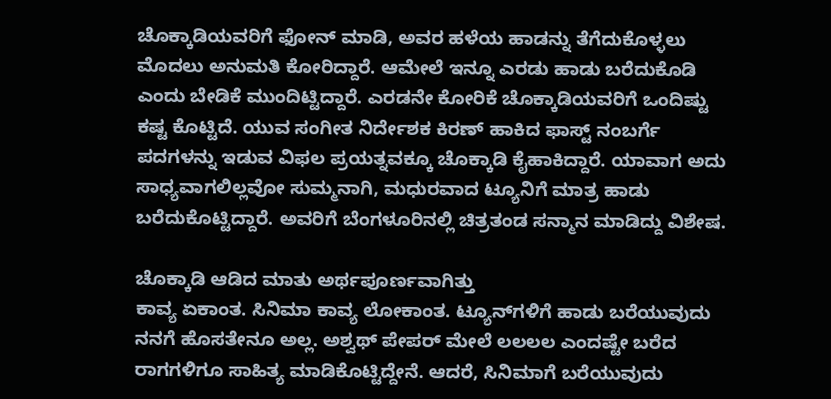ಚೊಕ್ಕಾಡಿಯವರಿಗೆ ಫೋನ್ ಮಾಡಿ, ಅವರ ಹಳೆಯ ಹಾಡನ್ನು ತೆಗೆದುಕೊಳ್ಳಲು ಮೊದಲು ಅನುಮತಿ ಕೋರಿದ್ದಾರೆ. ಆಮೇಲೆ ಇನ್ನೂ ಎರಡು ಹಾಡು ಬರೆದುಕೊಡಿ ಎಂದು ಬೇಡಿಕೆ ಮುಂದಿಟ್ಟಿದ್ದಾರೆ. ಎರಡನೇ ಕೋರಿಕೆ ಚೊಕ್ಕಾಡಿಯವರಿಗೆ ಒಂದಿಷ್ಟು ಕಷ್ಟ ಕೊಟ್ಟಿದೆ. ಯುವ ಸಂಗೀತ ನಿರ್ದೇಶಕ ಕಿರಣ್ ಹಾಕಿದ ಫಾಸ್ಟ್ ನಂಬರ್ಗೆ ಪದಗಳನ್ನು ಇಡುವ ವಿಫಲ ಪ್ರಯತ್ನವಕ್ಕೂ ಚೊಕ್ಕಾಡಿ ಕೈಹಾಕಿದ್ದಾರೆ. ಯಾವಾಗ ಅದು ಸಾಧ್ಯವಾಗಲಿಲ್ಲವೋ ಸುಮ್ಮನಾಗಿ, ಮಧುರವಾದ ಟ್ಯೂನಿಗೆ ಮಾತ್ರ ಹಾಡು ಬರೆದುಕೊಟ್ಟಿದ್ದಾರೆ. ಅವರಿಗೆ ಬೆಂಗಳೂರಿನಲ್ಲಿ ಚಿತ್ರತಂಡ ಸನ್ಮಾನ ಮಾಡಿದ್ದು ವಿಶೇಷ.

ಚೊಕ್ಕಾಡಿ ಆಡಿದ ಮಾತು ಅರ್ಥಪೂರ್ಣವಾಗಿತ್ತು
ಕಾವ್ಯ ಏಕಾಂತ. ಸಿನಿಮಾ ಕಾವ್ಯ ಲೋಕಾಂತ. ಟ್ಯೂನ್‌ಗಳಿಗೆ ಹಾಡು ಬರೆಯುವುದು ನನಗೆ ಹೊಸತೇನೂ ಅಲ್ಲ. ಅಶ್ವಥ್ ಪೇಪರ್ ಮೇಲೆ ಲಲಲಲ ಎಂದಷ್ಟೇ ಬರೆದ ರಾಗಗಳಿಗೂ ಸಾಹಿತ್ಯ ಮಾಡಿಕೊಟ್ಟಿದ್ದೇನೆ. ಆದರೆ, ಸಿನಿಮಾಗೆ ಬರೆಯುವುದು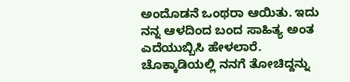ಅಂದೊಡನೆ ಒಂಥರಾ ಆಯಿತು. ಇದು ನನ್ನ ಆಳದಿಂದ ಬಂದ ಸಾಹಿತ್ಯ ಅಂತ ಎದೆಯುಬ್ಬಿಸಿ ಹೇಳಲಾರೆ. ಚೊಕ್ಕಾಡಿಯಲ್ಲಿ ನನಗೆ ತೋಚಿದ್ದನ್ನು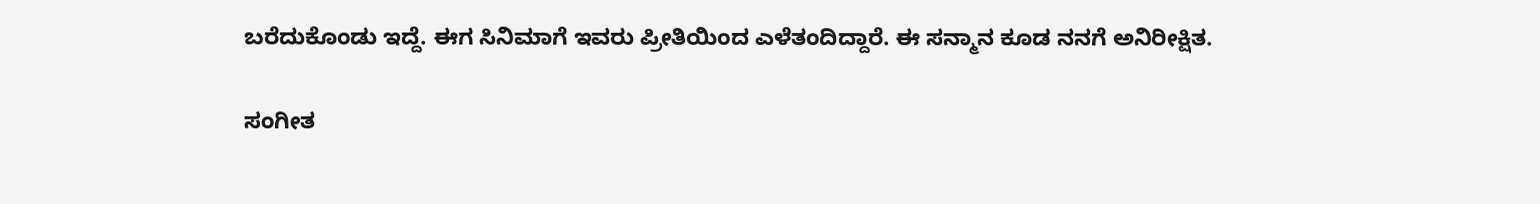ಬರೆದುಕೊಂಡು ಇದ್ದೆ. ಈಗ ಸಿನಿಮಾಗೆ ಇವರು ಪ್ರೀತಿಯಿಂದ ಎಳೆತಂದಿದ್ದಾರೆ. ಈ ಸನ್ಮಾನ ಕೂಡ ನನಗೆ ಅನಿರೀಕ್ಷಿತ.

ಸಂಗೀತ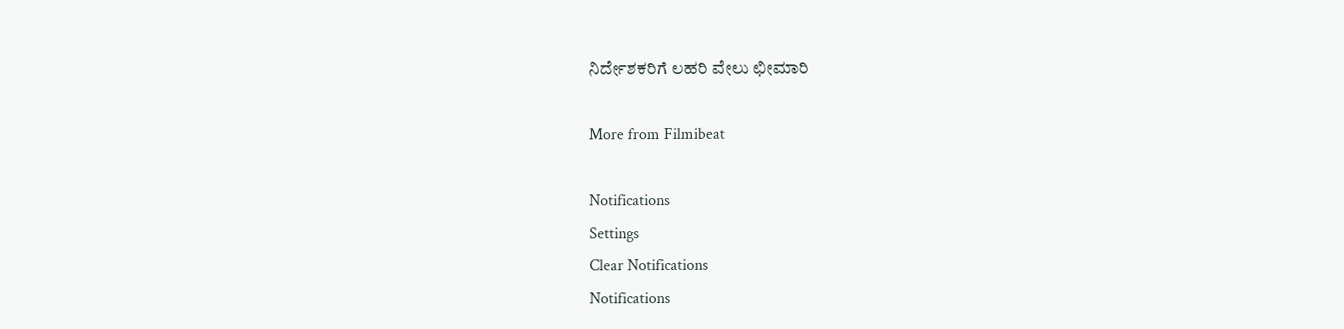ನಿರ್ದೇಶಕರಿಗೆ ಲಹರಿ ವೇಲು ಛೀಮಾರಿ

More from Filmibeat

Notifications
Settings
Clear Notifications
Notifications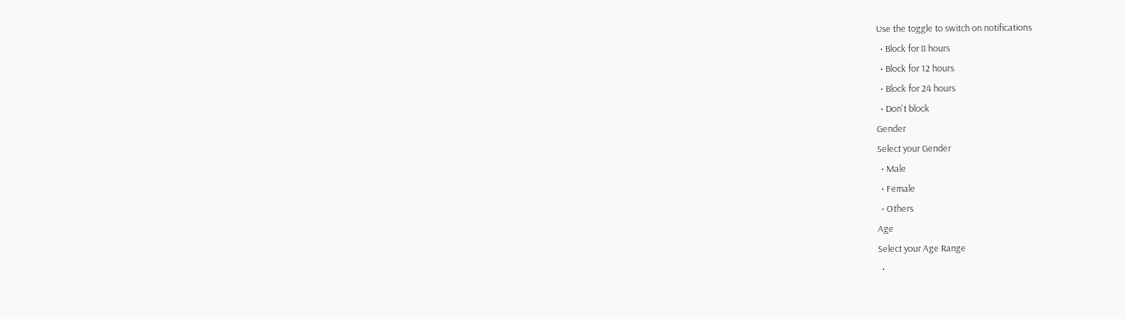Use the toggle to switch on notifications
  • Block for 8 hours
  • Block for 12 hours
  • Block for 24 hours
  • Don't block
Gender
Select your Gender
  • Male
  • Female
  • Others
Age
Select your Age Range
  •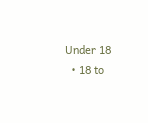Under 18
  • 18 to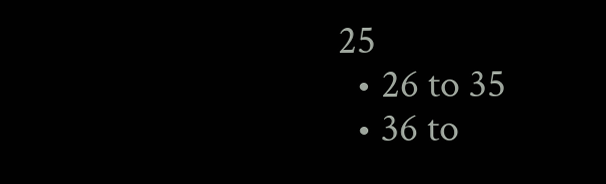25
  • 26 to 35
  • 36 to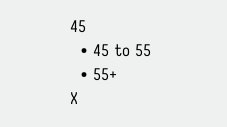45
  • 45 to 55
  • 55+
X